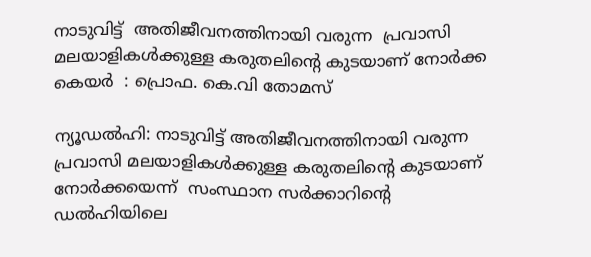നാടുവിട്ട്  അതിജീവനത്തിനായി വരുന്ന  പ്രവാസി മലയാളികൾക്കുള്ള കരുതലിൻ്റെ കുടയാണ് നോർക്ക കെയർ  : പ്രൊഫ. കെ.വി തോമസ്

ന്യൂഡൽഹി: നാടുവിട്ട് അതിജീവനത്തിനായി വരുന്ന  പ്രവാസി മലയാളികൾക്കുള്ള കരുതലിൻ്റെ കുടയാണ് നോർക്കയെന്ന്  സംസ്ഥാന സർക്കാറിൻ്റെ ഡല്‍ഹിയിലെ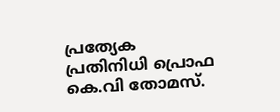പ്രത്യേക പ്രതിനിധി പ്രൊഫ കെ.വി തോമസ്.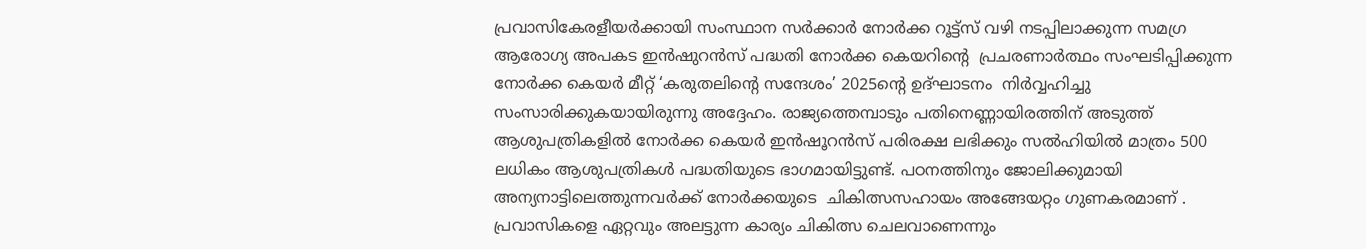പ്രവാസികേരളീയര്‍ക്കായി സംസ്ഥാന സര്‍ക്കാര്‍ നോര്‍ക്ക റൂട്ട്സ് വഴി നടപ്പിലാക്കുന്ന സമഗ്ര ആരോഗ്യ അപകട ഇൻഷുറൻസ് പദ്ധതി നോർക്ക കെയറിന്റെ  പ്രചരണാര്‍ത്ഥം സംഘടിപ്പിക്കുന്ന നോര്‍ക്ക കെയര്‍ മീറ്റ് ‘കരുതലിന്റെ സന്ദേശം’ 2025ൻ്റെ ഉദ്ഘാടനം  നിർവ്വഹിച്ചു സംസാരിക്കുകയായിരുന്നു അദ്ദേഹം. രാജ്യത്തെമ്പാടും പതിനെണ്ണായിരത്തിന് അടുത്ത് ആശുപത്രികളിൽ നോർക്ക കെയർ ഇൻഷൂറൻസ് പരിരക്ഷ ലഭിക്കും സൽഹിയിൽ മാത്രം 500 ലധികം ആശുപത്രികൾ പദ്ധതിയുടെ ഭാഗമായിട്ടുണ്ട്. പഠനത്തിനും ജോലിക്കുമായി അന്യനാട്ടിലെത്തുന്നവർക്ക് നോർക്കയുടെ  ചികിത്സസഹായം അങ്ങേയറ്റം ഗുണകരമാണ് . പ്രവാസികളെ ഏറ്റവും അലട്ടുന്ന കാര്യം ചികിത്സ ചെലവാണെന്നും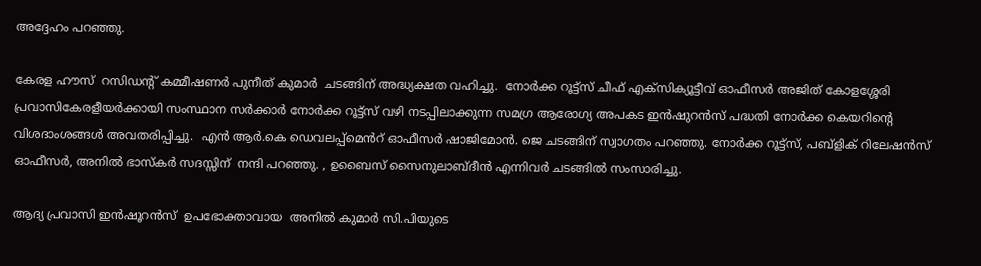അദ്ദേഹം പറഞ്ഞു.

കേരള ഹൗസ്  റസിഡന്റ് കമ്മീഷണർ പുനീത് കുമാർ  ചടങ്ങിന് അദ്ധ്യക്ഷത വഹിച്ചു.  നോര്‍ക്ക റൂട്ട്സ് ചീഫ് എക്സിക്യൂട്ടീവ് ഓഫീസര്‍ അജിത് കോളശ്ശേരി പ്രവാസികേരളീയര്‍ക്കായി സംസ്ഥാന സര്‍ക്കാര്‍ നോര്‍ക്ക റൂട്ട്സ് വഴി നടപ്പിലാക്കുന്ന സമഗ്ര ആരോഗ്യ അപകട ഇൻഷുറൻസ് പദ്ധതി നോർക്ക കെയറിന്റെ  വിശദാംശങ്ങൾ അവതരിപ്പിച്ചു.  എന്‍ ആര്‍.കെ ഡെവലപ്പ്മെൻറ് ഓഫീസർ ഷാജിമോന്‍. ജെ ചടങ്ങിന് സ്വാഗതം പറഞ്ഞു. നോര്‍ക്ക റൂട്ട്സ്, പബ്ളിക് റിലേഷന്‍സ് ഓഫീസര്‍, അനില്‍ ഭാസ്കര്‍ സദസ്സിന്  നന്ദി പറഞ്ഞു. , ഉബൈസ് സൈനുലാബ്ദീൻ എന്നിവർ ചടങ്ങിൽ സംസാരിച്ചു.

ആദ്യ പ്രവാസി ഇൻഷൂറൻസ്  ഉപഭോക്താവായ  അനിൽ കുമാർ സി.പിയുടെ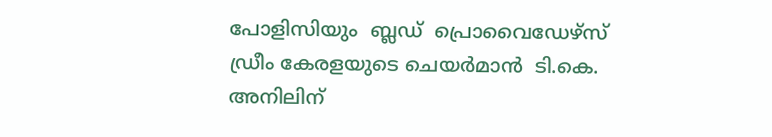പോളിസിയും  ബ്ലഡ്  പ്രൊവൈഡേഴ്സ് ഡ്രീം കേരളയുടെ ചെയർമാൻ  ടി.കെ. അനിലിന്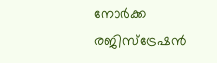നോർക്ക രജിസ്ട്രേഷൻ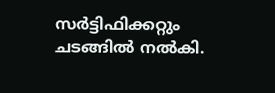സർട്ടിഫിക്കറ്റും ചടങ്ങിൽ നൽകി.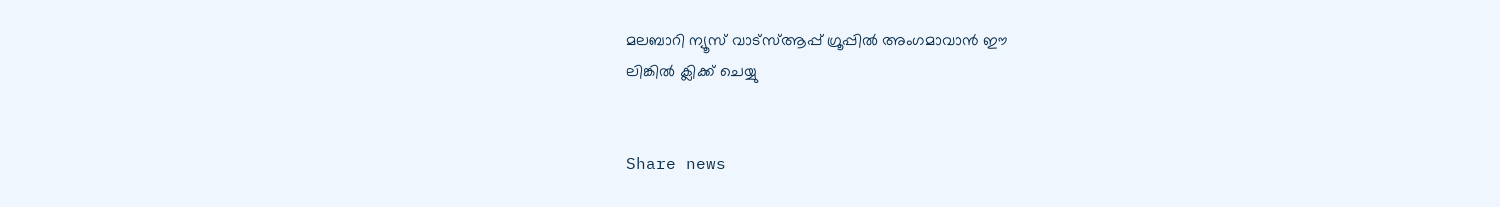മലബാറി ന്യൂസ് വാട്‌സ്ആപ്പ് ഗ്രൂപ്പില്‍ അംഗമാവാന്‍ ഈ
ലിങ്കില്‍ ക്ലിക്ക് ചെയ്യു


Share news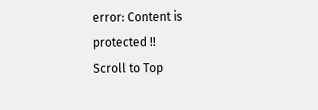error: Content is protected !!
Scroll to Top